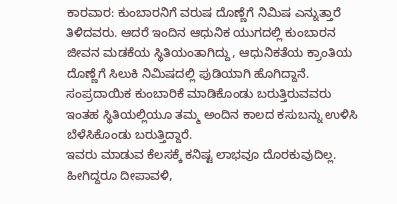ಕಾರವಾರ: ಕುಂಬಾರನಿಗೆ ವರುಷ ದೊಣ್ಣೆಗೆ ನಿಮಿಷ ಎನ್ನುತ್ತಾರೆ ತಿಳಿದವರು. ಆದರೆ ಇಂದಿನ ಆಧುನಿಕ ಯುಗದಲ್ಲಿ ಕುಂಬಾರನ ಜೀವನ ಮಡಕೆಯ ಸ್ಥಿತಿಯಂತಾಗಿದ್ದು, ಆಧುನಿಕತೆಯ ಕ್ರಾಂತಿಯ ದೊಣ್ಣೆಗೆ ಸಿಲುಕಿ ನಿಮಿಷದಲ್ಲಿ ಪುಡಿಯಾಗಿ ಹೊಗಿದ್ದಾನೆ. ಸಂಪ್ರದಾಯಿಕ ಕುಂಬಾರಿಕೆ ಮಾಡಿಕೊಂಡು ಬರುತ್ತಿರುವವರು ಇಂತಹ ಸ್ಥಿತಿಯಲ್ಲಿಯೂ ತಮ್ಮ ಅಂದಿನ ಕಾಲದ ಕಸುಬನ್ನು ಉಳಿಸಿ ಬೆಳೆಸಿಕೊಂಡು ಬರುತ್ತಿದ್ದಾರೆ.
ಇವರು ಮಾಡುವ ಕೆಲಸಕ್ಕೆ ಕನಿಷ್ಟ ಲಾಭವೂ ದೊರಕುವುದಿಲ್ಲ. ಹೀಗಿದ್ದರೂ ದೀಪಾವಳಿ,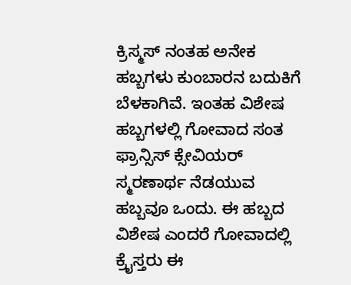ಕ್ರಿಸ್ಮಸ್ ನಂತಹ ಅನೇಕ ಹಬ್ಬಗಳು ಕುಂಬಾರನ ಬದುಕಿಗೆ ಬೆಳಕಾಗಿವೆ. ಇಂತಹ ವಿಶೇಷ ಹಬ್ಬಗಳಲ್ಲಿ ಗೋವಾದ ಸಂತ ಫ್ರಾನ್ಸಿಸ್ ಕ್ಸೇವಿಯರ್ ಸ್ಮರಣಾರ್ಥ ನೆಡಯುವ ಹಬ್ಬವೂ ಒಂದು. ಈ ಹಬ್ಬದ ವಿಶೇಷ ಎಂದರೆ ಗೋವಾದಲ್ಲಿ ಕ್ರೈಸ್ತರು ಈ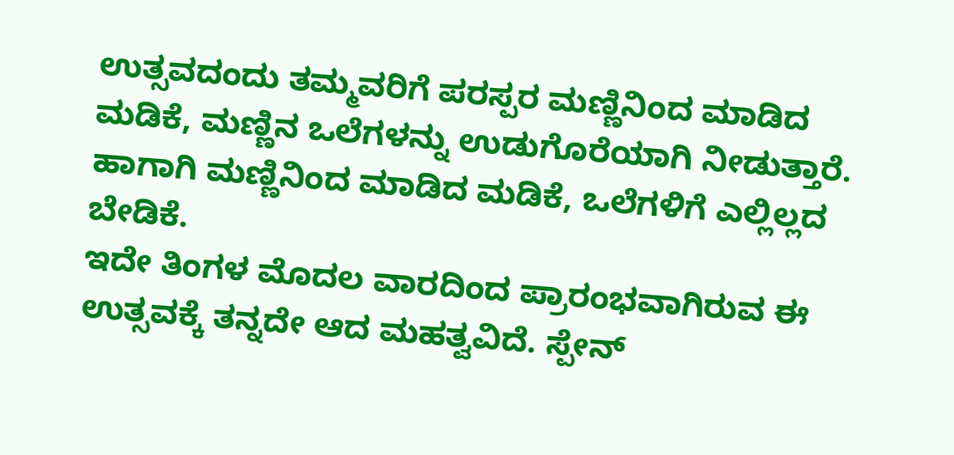ಉತ್ಸವದಂದು ತಮ್ಮವರಿಗೆ ಪರಸ್ಪರ ಮಣ್ಣಿನಿಂದ ಮಾಡಿದ ಮಡಿಕೆ, ಮಣ್ಣಿನ ಒಲೆಗಳನ್ನು ಉಡುಗೊರೆಯಾಗಿ ನೀಡುತ್ತಾರೆ. ಹಾಗಾಗಿ ಮಣ್ಣಿನಿಂದ ಮಾಡಿದ ಮಡಿಕೆ, ಒಲೆಗಳಿಗೆ ಎಲ್ಲಿಲ್ಲದ ಬೇಡಿಕೆ.
ಇದೇ ತಿಂಗಳ ಮೊದಲ ವಾರದಿಂದ ಪ್ರಾರಂಭವಾಗಿರುವ ಈ ಉತ್ಸವಕ್ಕೆ ತನ್ನದೇ ಆದ ಮಹತ್ವವಿದೆ. ಸ್ಪೇನ್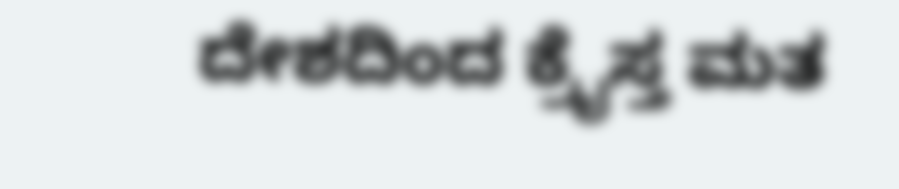ದೇಶದಿಂದ ಕ್ರೈಸ್ತ ಮತ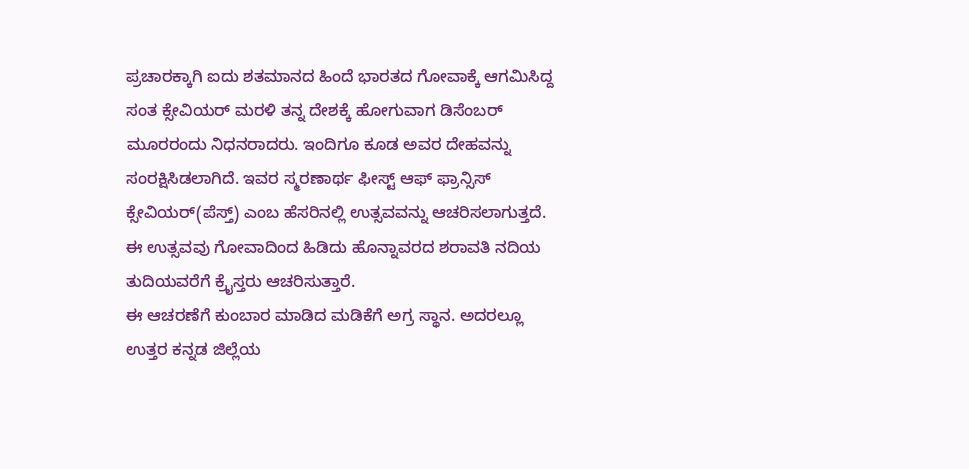ಪ್ರಚಾರಕ್ಕಾಗಿ ಐದು ಶತಮಾನದ ಹಿಂದೆ ಭಾರತದ ಗೋವಾಕ್ಕೆ ಆಗಮಿಸಿದ್ದ ಸಂತ ಕ್ಸೇವಿಯರ್ ಮರಳಿ ತನ್ನ ದೇಶಕ್ಕೆ ಹೋಗುವಾಗ ಡಿಸೆಂಬರ್ ಮೂರರಂದು ನಿಧನರಾದರು. ಇಂದಿಗೂ ಕೂಡ ಅವರ ದೇಹವನ್ನು ಸಂರಕ್ಷಿಸಿಡಲಾಗಿದೆ. ಇವರ ಸ್ಮರಣಾರ್ಥ ಫೀಸ್ಟ್ ಆಫ್ ಫ್ರಾನ್ಸಿಸ್ ಕ್ಸೇವಿಯರ್(ಪೆಸ್ತ್) ಎಂಬ ಹೆಸರಿನಲ್ಲಿ ಉತ್ಸವವನ್ನು ಆಚರಿಸಲಾಗುತ್ತದೆ. ಈ ಉತ್ಸವವು ಗೋವಾದಿಂದ ಹಿಡಿದು ಹೊನ್ನಾವರದ ಶರಾವತಿ ನದಿಯ ತುದಿಯವರೆಗೆ ಕ್ರೈಸ್ತರು ಆಚರಿಸುತ್ತಾರೆ.
ಈ ಆಚರಣೆಗೆ ಕುಂಬಾರ ಮಾಡಿದ ಮಡಿಕೆಗೆ ಅಗ್ರ ಸ್ಥಾನ. ಅದರಲ್ಲೂ ಉತ್ತರ ಕನ್ನಡ ಜಿಲ್ಲೆಯ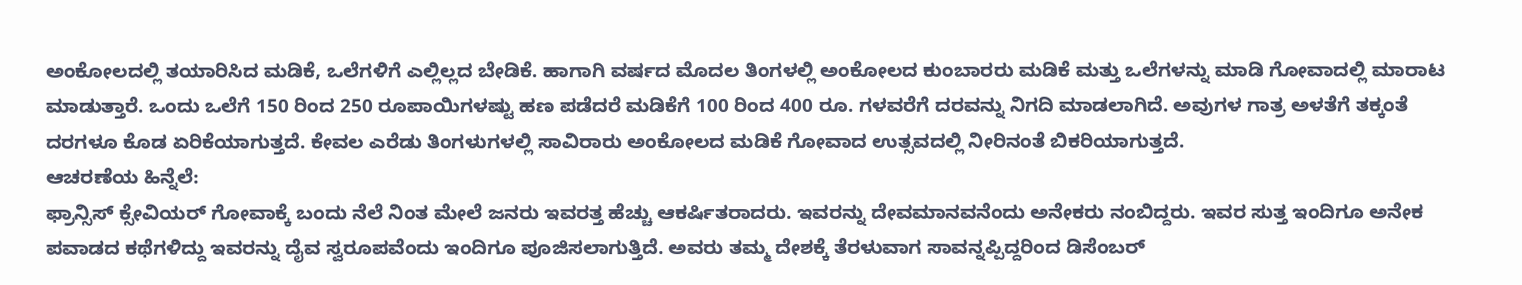ಅಂಕೋಲದಲ್ಲಿ ತಯಾರಿಸಿದ ಮಡಿಕೆ, ಒಲೆಗಳಿಗೆ ಎಲ್ಲಿಲ್ಲದ ಬೇಡಿಕೆ. ಹಾಗಾಗಿ ವರ್ಷದ ಮೊದಲ ತಿಂಗಳಲ್ಲಿ ಅಂಕೋಲದ ಕುಂಬಾರರು ಮಡಿಕೆ ಮತ್ತು ಒಲೆಗಳನ್ನು ಮಾಡಿ ಗೋವಾದಲ್ಲಿ ಮಾರಾಟ ಮಾಡುತ್ತಾರೆ. ಒಂದು ಒಲೆಗೆ 150 ರಿಂದ 250 ರೂಪಾಯಿಗಳಷ್ಟು ಹಣ ಪಡೆದರೆ ಮಡಿಕೆಗೆ 100 ರಿಂದ 400 ರೂ. ಗಳವರೆಗೆ ದರವನ್ನು ನಿಗದಿ ಮಾಡಲಾಗಿದೆ. ಅವುಗಳ ಗಾತ್ರ ಅಳತೆಗೆ ತಕ್ಕಂತೆ ದರಗಳೂ ಕೊಡ ಏರಿಕೆಯಾಗುತ್ತದೆ. ಕೇವಲ ಎರೆಡು ತಿಂಗಳುಗಳಲ್ಲಿ ಸಾವಿರಾರು ಅಂಕೋಲದ ಮಡಿಕೆ ಗೋವಾದ ಉತ್ಸವದಲ್ಲಿ ನೀರಿನಂತೆ ಬಿಕರಿಯಾಗುತ್ತದೆ.
ಆಚರಣೆಯ ಹಿನ್ನೆಲೆ:
ಫ್ರಾನ್ಸಿಸ್ ಕ್ಸೇವಿಯರ್ ಗೋವಾಕ್ಕೆ ಬಂದು ನೆಲೆ ನಿಂತ ಮೇಲೆ ಜನರು ಇವರತ್ತ ಹೆಚ್ಚು ಆಕರ್ಷಿತರಾದರು. ಇವರನ್ನು ದೇವಮಾನವನೆಂದು ಅನೇಕರು ನಂಬಿದ್ದರು. ಇವರ ಸುತ್ತ ಇಂದಿಗೂ ಅನೇಕ ಪವಾಡದ ಕಥೆಗಳಿದ್ದು ಇವರನ್ನು ದೈವ ಸ್ವರೂಪವೆಂದು ಇಂದಿಗೂ ಪೂಜಿಸಲಾಗುತ್ತಿದೆ. ಅವರು ತಮ್ಮ ದೇಶಕ್ಕೆ ತೆರಳುವಾಗ ಸಾವನ್ನಪ್ಪಿದ್ದರಿಂದ ಡಿಸೆಂಬರ್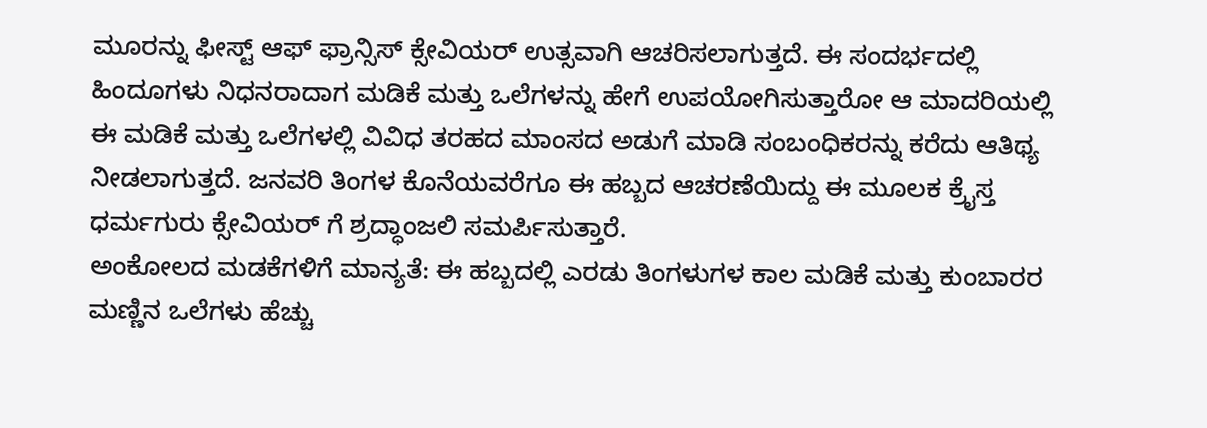ಮೂರನ್ನು ಫೀಸ್ಟ್ ಆಫ್ ಫ್ರಾನ್ಸಿಸ್ ಕ್ಸೇವಿಯರ್ ಉತ್ಸವಾಗಿ ಆಚರಿಸಲಾಗುತ್ತದೆ. ಈ ಸಂದರ್ಭದಲ್ಲಿ ಹಿಂದೂಗಳು ನಿಧನರಾದಾಗ ಮಡಿಕೆ ಮತ್ತು ಒಲೆಗಳನ್ನು ಹೇಗೆ ಉಪಯೋಗಿಸುತ್ತಾರೋ ಆ ಮಾದರಿಯಲ್ಲಿ ಈ ಮಡಿಕೆ ಮತ್ತು ಒಲೆಗಳಲ್ಲಿ ವಿವಿಧ ತರಹದ ಮಾಂಸದ ಅಡುಗೆ ಮಾಡಿ ಸಂಬಂಧಿಕರನ್ನು ಕರೆದು ಆತಿಥ್ಯ ನೀಡಲಾಗುತ್ತದೆ. ಜನವರಿ ತಿಂಗಳ ಕೊನೆಯವರೆಗೂ ಈ ಹಬ್ಬದ ಆಚರಣೆಯಿದ್ದು ಈ ಮೂಲಕ ಕ್ರೈಸ್ತ ಧರ್ಮಗುರು ಕ್ಸೇವಿಯರ್ ಗೆ ಶ್ರದ್ಧಾಂಜಲಿ ಸಮರ್ಪಿಸುತ್ತಾರೆ.
ಅಂಕೋಲದ ಮಡಕೆಗಳಿಗೆ ಮಾನ್ಯತೆ: ಈ ಹಬ್ಬದಲ್ಲಿ ಎರಡು ತಿಂಗಳುಗಳ ಕಾಲ ಮಡಿಕೆ ಮತ್ತು ಕುಂಬಾರರ ಮಣ್ಣಿನ ಒಲೆಗಳು ಹೆಚ್ಚು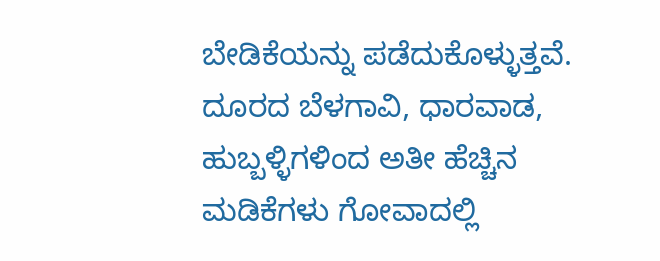ಬೇಡಿಕೆಯನ್ನು ಪಡೆದುಕೊಳ್ಳುತ್ತವೆ. ದೂರದ ಬೆಳಗಾವಿ, ಧಾರವಾಡ, ಹುಬ್ಬಳ್ಳಿಗಳಿಂದ ಅತೀ ಹೆಚ್ಚಿನ ಮಡಿಕೆಗಳು ಗೋವಾದಲ್ಲಿ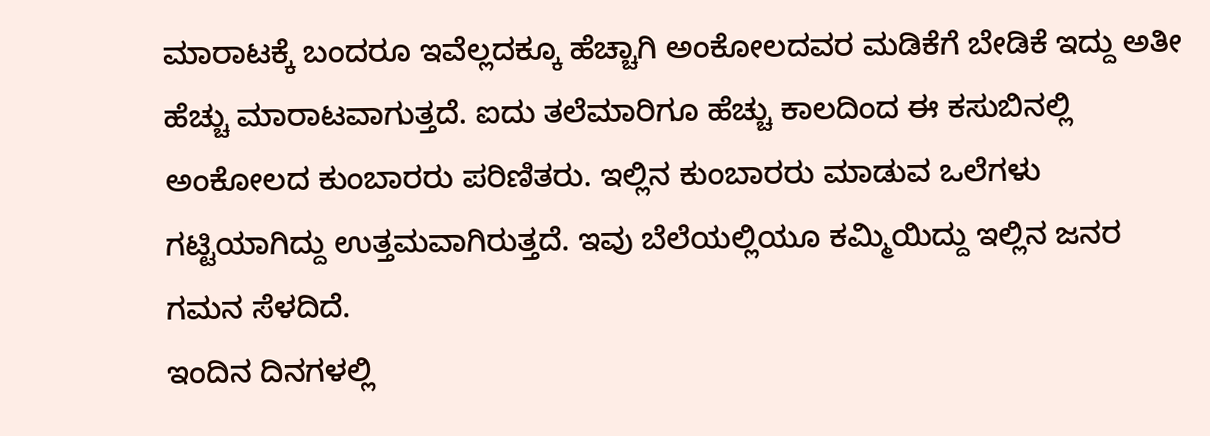ಮಾರಾಟಕ್ಕೆ ಬಂದರೂ ಇವೆಲ್ಲದಕ್ಕೂ ಹೆಚ್ಚಾಗಿ ಅಂಕೋಲದವರ ಮಡಿಕೆಗೆ ಬೇಡಿಕೆ ಇದ್ದು ಅತೀ ಹೆಚ್ಚು ಮಾರಾಟವಾಗುತ್ತದೆ. ಐದು ತಲೆಮಾರಿಗೂ ಹೆಚ್ಚು ಕಾಲದಿಂದ ಈ ಕಸುಬಿನಲ್ಲಿ ಅಂಕೋಲದ ಕುಂಬಾರರು ಪರಿಣಿತರು. ಇಲ್ಲಿನ ಕುಂಬಾರರು ಮಾಡುವ ಒಲೆಗಳು ಗಟ್ಟಿಯಾಗಿದ್ದು ಉತ್ತಮವಾಗಿರುತ್ತದೆ. ಇವು ಬೆಲೆಯಲ್ಲಿಯೂ ಕಮ್ಮಿಯಿದ್ದು ಇಲ್ಲಿನ ಜನರ ಗಮನ ಸೆಳದಿದೆ.
ಇಂದಿನ ದಿನಗಳಲ್ಲಿ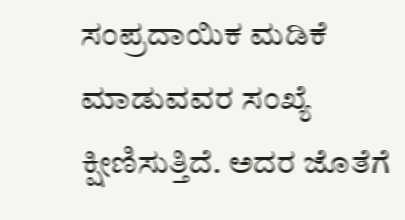ಸಂಪ್ರದಾಯಿಕ ಮಡಿಕೆ ಮಾಡುವವರ ಸಂಖ್ಯೆ ಕ್ಷೀಣಿಸುತ್ತಿದೆ. ಅದರ ಜೊತೆಗೆ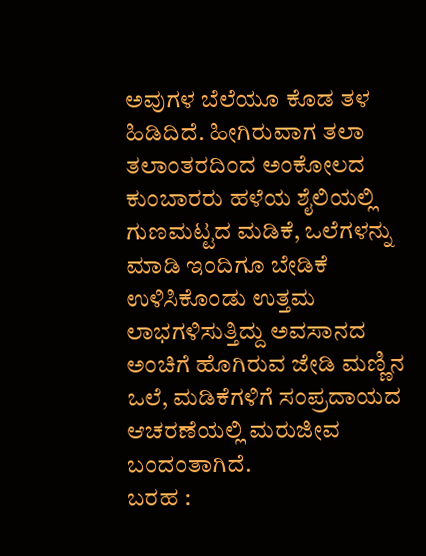ಅವುಗಳ ಬೆಲೆಯೂ ಕೊಡ ತಳ ಹಿಡಿದಿದೆ. ಹೀಗಿರುವಾಗ ತಲಾ ತಲಾಂತರದಿಂದ ಅಂಕೋಲದ ಕುಂಬಾರರು ಹಳೆಯ ಶೈಲಿಯಲ್ಲಿ ಗುಣಮಟ್ಟದ ಮಡಿಕೆ, ಒಲೆಗಳನ್ನು ಮಾಡಿ ಇಂದಿಗೂ ಬೇಡಿಕೆ ಉಳಿಸಿಕೊಂಡು ಉತ್ತಮ ಲಾಭಗಳಿಸುತ್ತಿದ್ದು ಅವಸಾನದ ಅಂಚಿಗೆ ಹೊಗಿರುವ ಜೇಡಿ ಮಣ್ಣಿನ ಒಲೆ, ಮಡಿಕೆಗಳಿಗೆ ಸಂಪ್ರದಾಯದ ಆಚರಣೆಯಲ್ಲಿ ಮರುಜೀವ ಬಂದಂತಾಗಿದೆ.
ಬರಹ :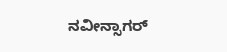ನವೀನ್ಸಾಗರ್